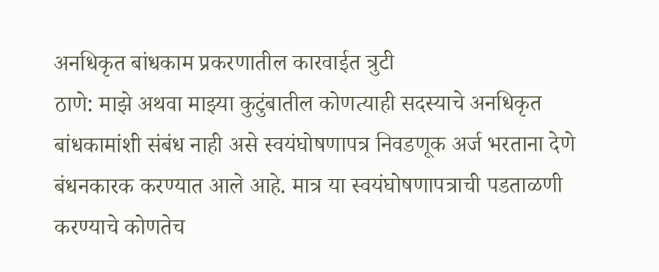अनधिकृत बांधकाम प्रकरणातील कारवाईत त्रुटी
ठाणे: माझे अथवा माझ्या कुटुंबातील कोणत्याही सदस्याचे अनधिकृत बांधकामांशी संबंध नाही असे स्वयंघोषणापत्र निवडणूक अर्ज भरताना देणे बंधनकारक करण्यात आले आहे. मात्र या स्वयंघोषणापत्राची पडताळणी करण्याचे कोणतेच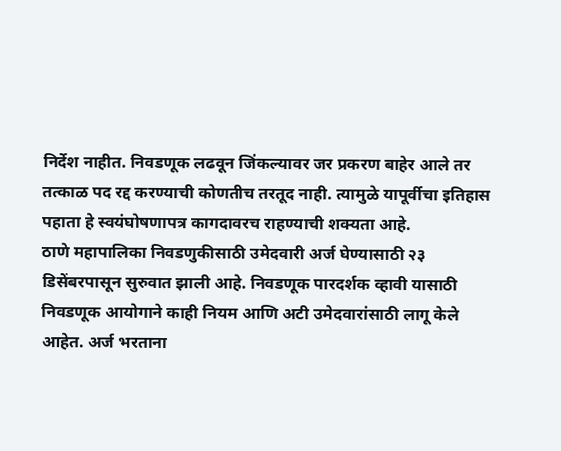निर्देश नाहीत. निवडणूक लढवून जिंकल्यावर जर प्रकरण बाहेर आले तर तत्काळ पद रद्द करण्याची कोणतीच तरतूद नाही. त्यामुळे यापूर्वीचा इतिहास पहाता हे स्वयंघोषणापत्र कागदावरच राहण्याची शक्यता आहे.
ठाणे महापालिका निवडणुकीसाठी उमेदवारी अर्ज घेण्यासाठी २३ डिसेंबरपासून सुरुवात झाली आहे. निवडणूक पारदर्शक व्हावी यासाठी निवडणूक आयोगाने काही नियम आणि अटी उमेदवारांसाठी लागू केले आहेत. अर्ज भरताना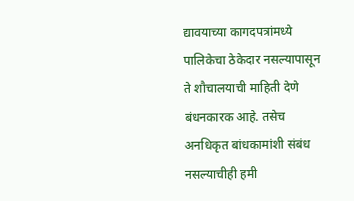द्यावयाच्या कागदपत्रांमध्ये पालिकेचा ठेकेदार नसल्यापासून ते शौचालयाची माहिती देणे बंधनकारक आहे. तसेच अनधिकृत बांधकामांशी संबंध नसल्याचीही हमी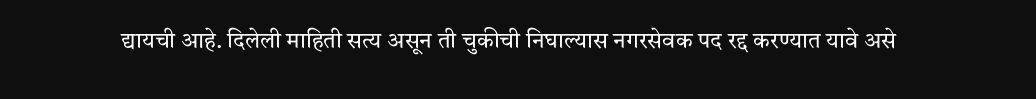द्यायची आहे. दिलेली माहिती सत्य असून ती चुकीची निघाल्यास नगरसेवक पद रद्द करण्यात यावे असे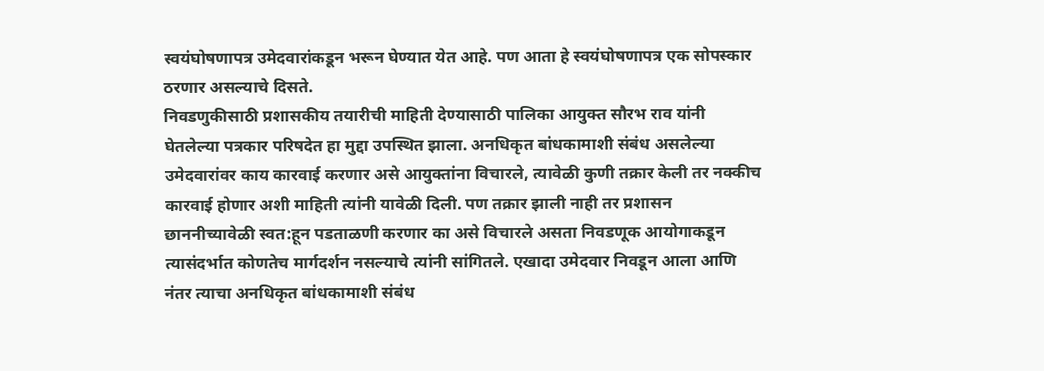स्वयंघोषणापत्र उमेदवारांकडून भरून घेण्यात येत आहे. पण आता हे स्वयंघोषणापत्र एक सोपस्कार ठरणार असल्याचे दिसते.
निवडणुकीसाठी प्रशासकीय तयारीची माहिती देण्यासाठी पालिका आयुक्त सौरभ राव यांनी घेतलेल्या पत्रकार परिषदेत हा मुद्दा उपस्थित झाला. अनधिकृत बांधकामाशी संबंध असलेल्या उमेदवारांवर काय कारवाई करणार असे आयुक्तांना विचारले, त्यावेळी कुणी तक्रार केली तर नक्कीच कारवाई होणार अशी माहिती त्यांनी यावेळी दिली. पण तक्रार झाली नाही तर प्रशासन छाननीच्यावेळी स्वत:हून पडताळणी करणार का असे विचारले असता निवडणूक आयोगाकडून त्यासंदर्भात कोणतेच मार्गदर्शन नसल्याचे त्यांनी सांगितले. एखादा उमेदवार निवडून आला आणि नंतर त्याचा अनधिकृत बांधकामाशी संबंध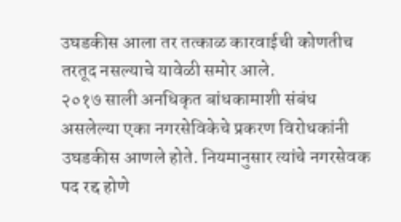उघडकीस आला तर तत्काळ कारवाईची कोणतीच तरतूद नसल्याचे यावेळी समोर आले.
२०१७ साली अनधिकृत बांधकामाशी संबंध असलेल्या एका नगरसेविकेचे प्रकरण विरोधकांनी उघडकीस आणले होते. नियमानुसार त्यांचे नगरसेवक पद रद्द होणे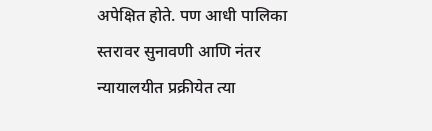अपेक्षित होते. पण आधी पालिका स्तरावर सुनावणी आणि नंतर न्यायालयीत प्रक्रीयेत त्या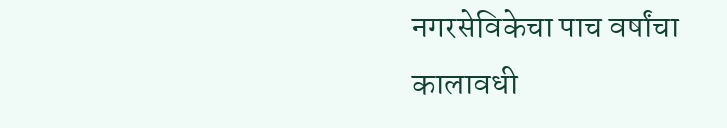नगरसेविकेचा पाच वर्षांचा कालावधी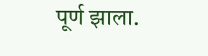पूर्ण झाला.